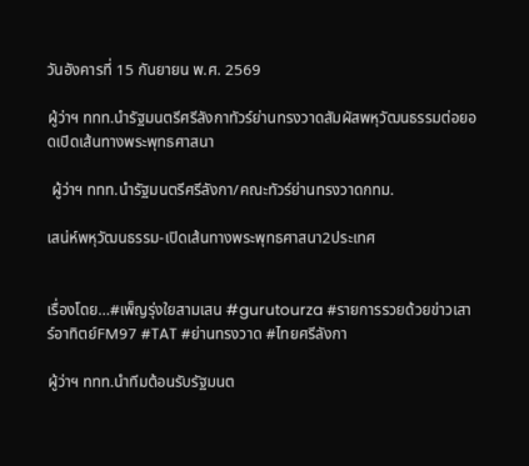วันอังคารที่ 15 กันยายน พ.ศ. 2569

ผู้ว่าฯ ททท.นำรัฐมนตรีศรีลังกาทัวร์ย่านทรงวาดสัมผัสพหุวัฒนธรรมต่อยอดเปิดเส้นทางพระพุทธศาสนา

 ผู้ว่าฯ ททท.นำรัฐมนตรีศรีลังกา/คณะทัวร์ย่านทรงวาดกทม.

เสน่ห์พหุวัฒนธรรม-เปิดเส้นทางพระพุทธศาสนา2ประเทศ


เรื่องโดย...#เพ็ญรุ่งใยสามเสน #gurutourza #รายการรวยด้วยข่าวเสาร์อาทิตย์FM97 #TAT #ย่านทรงวาด #ไทยศรีลังกา

ผู้ว่าฯ ททท.นำทีมต้อนรับรัฐมนต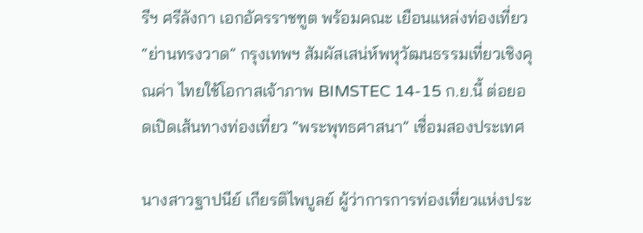รีฯ ศรีลังกา เอกอัครราชฑูต พร้อมคณะ เยือนแหล่งท่องเที่ยว “ย่านทรงวาด” กรุงเทพฯ สัมผัสเสน่ห์พหุวัฒนธรรมเที่ยวเชิงคุณค่า ไทยใช้โอกาสเจ้าภาพ BIMSTEC 14-15 ก.ย.นี้ ต่อยอดเปิดเส้นทางท่องเที่ยว “พระพุทธศาสนา” เชื่อมสองประเทศ

นางสาวฐาปนีย์ เกียรติไพบูลย์ ผู้ว่าการการท่องเที่ยวแห่งประ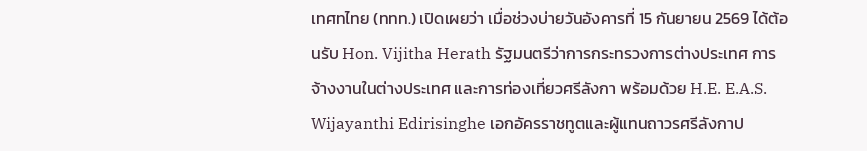เทศทไทย (ททท.) เปิดเผยว่า เมื่อช่วงบ่ายวันอังคารที่ 15 กันยายน 2569 ได้ต้อนรับ Hon. Vijitha Herath รัฐมนตรีว่าการกระทรวงการต่างประเทศ การจ้างงานในต่างประเทศ และการท่องเที่ยวศรีลังกา พร้อมด้วย H.E. E.A.S. Wijayanthi Edirisinghe เอกอัครราชทูตและผู้แทนถาวรศรีลังกาป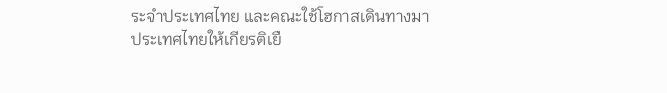ระจำประเทศไทย และคณะใช้โฮกาสเดินทางมาประเทศไทยให้เกียรติเยื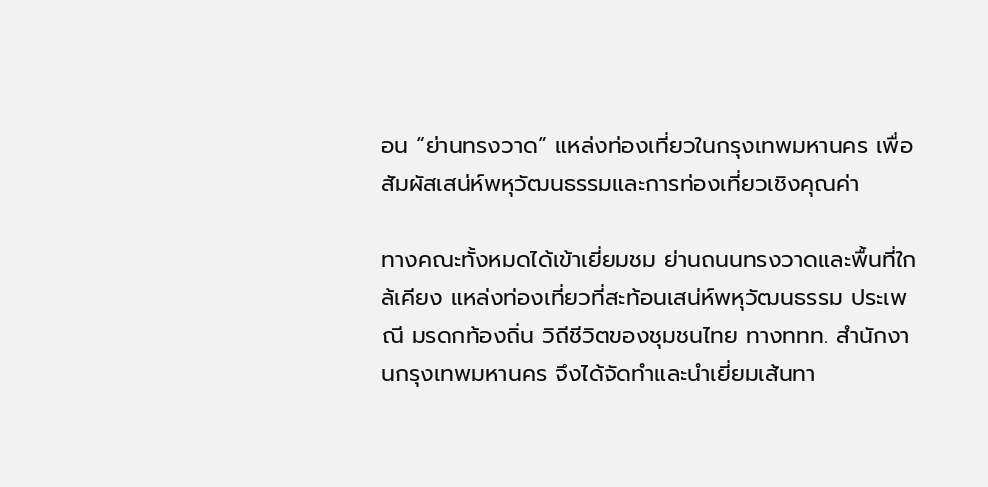อน “ย่านทรงวาด” แหล่งท่องเที่ยวในกรุงเทพมหานคร เพื่อสัมผัสเสน่ห์พหุวัฒนธรรมและการท่องเที่ยวเชิงคุณค่า

ทางคณะทั้งหมดได้เข้าเยี่ยมชม ย่านถนนทรงวาดและพื้นที่ใกล้เคียง แหล่งท่องเที่ยวที่สะท้อนเสน่ห์พหุวัฒนธรรม ประเพณี มรดกท้องถิ่น วิถีชีวิตของชุมชนไทย ทางททท. สำนักงานกรุงเทพมหานคร จึงได้จัดทำและนำเยี่ยมเส้นทา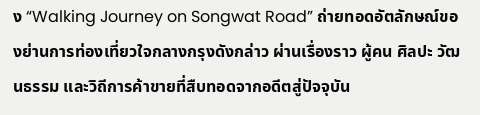ง “Walking Journey on Songwat Road” ถ่ายทอดอัตลักษณ์ของย่านการท่องเที่ยวใจกลางกรุงดังกล่าว ผ่านเรื่องราว ผู้คน ศิลปะ วัฒนธรรม และวิถีการค้าขายที่สืบทอดจากอดีตสู่ปัจจุบัน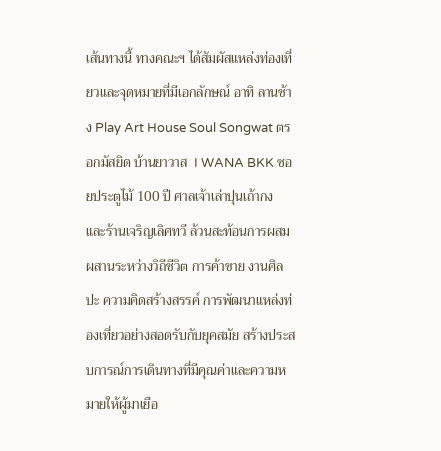เส้นทางนี้ ทางคณะฯ ได้สัมผัสแหล่งท่องเที่ยวและจุดหมายที่มีเอกลักษณ์ อาทิ ลานช้าง Play Art House Soul Songwat ตรอกมัสยิด บ้านยาวาส  I WANA BKK ซอยประตูไม้ 100 ปี ศาลเจ้าเล่าปุนเถ้ากง และร้านเจริญเลิศทวี ล้วนสะท้อนการผสมผสานระหว่างวิถีชีวิต การค้าขาย งานศิลปะ ความคิดสร้างสรรค์ การพัฒนาแหล่งท่องเที่ยวอย่างสอดรับกับยุคสมัย สร้างประสบการณ์การเดินทางที่มีคุณค่าและความหมายให้ผู้มาเยือ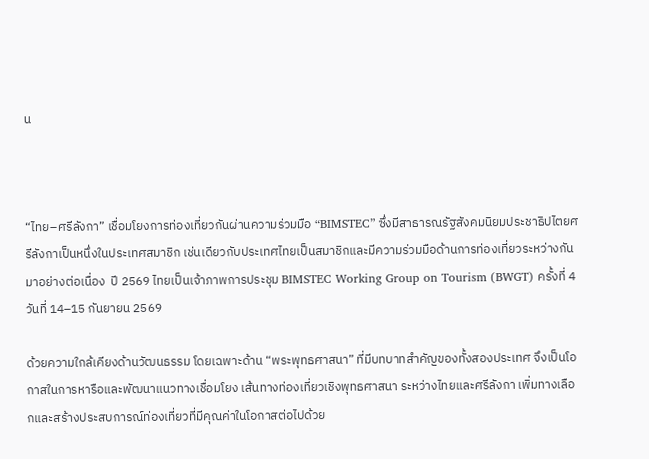น



“ไทย–ศรีลังกา” เชื่อมโยงการท่องเที่ยวกันผ่านความร่วมมือ “BIMSTEC” ซึ่งมีสาธารณรัฐสังคมนิยมประชาธิปไตยศรีลังกาเป็นหนึ่งในประเทศสมาชิก เช่นเดียวกับประเทศไทยเป็นสมาชิกและมีความร่วมมือด้านการท่องเที่ยวระหว่างกันมาอย่างต่อเนื่อง  ปี 2569 ไทยเป็นเจ้าภาพการประชุม BIMSTEC Working Group on Tourism (BWGT) ครั้งที่ 4 วันที่ 14–15 กันยายน 2569

ด้วยความใกล้เคียงด้านวัฒนธรรม โดยเฉพาะด้าน “พระพุทธศาสนา” ที่มีบทบาทสำคัญของทั้งสองประเทศ จึงเป็นโอกาสในการหารือและพัฒนาแนวทางเชื่อมโยง เส้นทางท่องเที่ยวเชิงพุทธศาสนา ระหว่างไทยและศรีลังกา เพิ่มทางเลือกและสร้างประสบการณ์ท่องเที่ยวที่มีคุณค่าในโอกาสต่อไปด้วย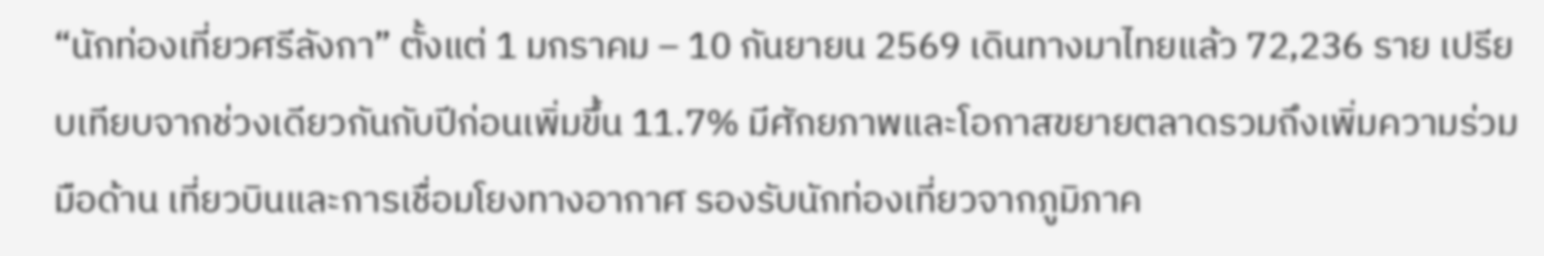“นักท่องเที่ยวศรีลังกา” ตั้งแต่ 1 มกราคม – 10 กันยายน 2569 เดินทางมาไทยแล้ว 72,236 ราย เปรียบเทียบจากช่วงเดียวกันกับปีก่อนเพิ่มขึ้น 11.7% มีศักยภาพและโอกาสขยายตลาดรวมถึงเพิ่มความร่วมมือด้าน เที่ยวบินและการเชื่อมโยงทางอากาศ รองรับนักท่องเที่ยวจากภูมิภาค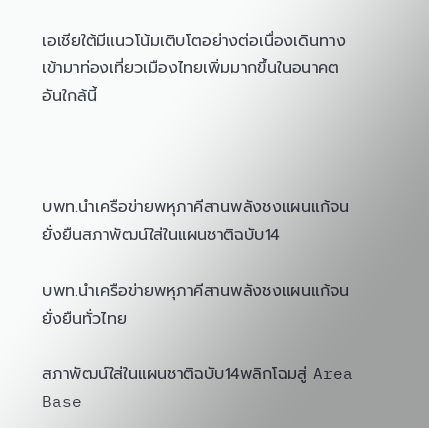เอเชียใต้มีแนวโน้มเติบโตอย่างต่อเนื่องเดินทางเข้ามาท่องเที่ยวเมืองไทยเพิ่มมากขึ้นในอนาคตอันใกล้นี้



บพท.นำเครือข่ายพหุภาคีสานพลังชงแผนแก้จนยั่งยืนสภาพัฒน์ใส่ในแผนชาติฉบับ14

บพท.นำเครือข่ายพหุภาคีสานพลังชงแผนแก้จนยั่งยืนทั่วไทย

สภาพัฒน์ใส่ในแผนชาติฉบับ14พลิกโฉมสู่ Area Base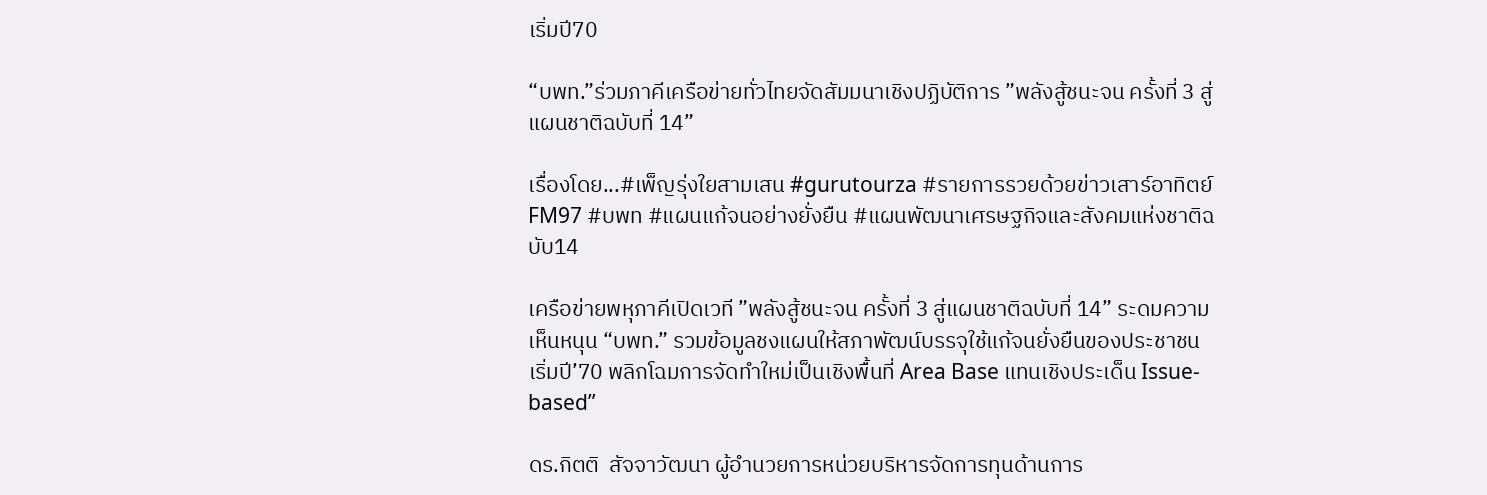เริ่มปี70

“บพท.”ร่วมภาคีเครือข่ายทั่วไทยจัดสัมมนาเชิงปฏิบัติการ ”พลังสู้ชนะจน ครั้งที่ 3 สู่แผนชาติฉบับที่ 14”

เรื่องโดย...#เพ็ญรุ่งใยสามเสน #gurutourza #รายการรวยด้วยข่าวเสาร์อาทิตย์FM97 #บพท #แผนแก้จนอย่างยั่งยืน #แผนพัฒนาเศรษฐกิจและสังคมแห่งชาติฉบับ14

เครือข่ายพหุภาคีเปิดเวที ”พลังสู้ชนะจน ครั้งที่ 3 สู่แผนชาติฉบับที่ 14” ระดมความเห็นหนุน “บพท.” รวมข้อมูลชงแผนให้สภาพัฒน์บรรจุใช้แก้จนยั่งยืนของประชาชน เริ่มปี’70 พลิกโฉมการจัดทำใหม่เป็นเชิงพื้นที่ Area Base แทนเชิงประเด็น Issue-based”

ดร.กิตติ  สัจจาวัฒนา ผู้อำนวยการหน่วยบริหารจัดการทุนด้านการ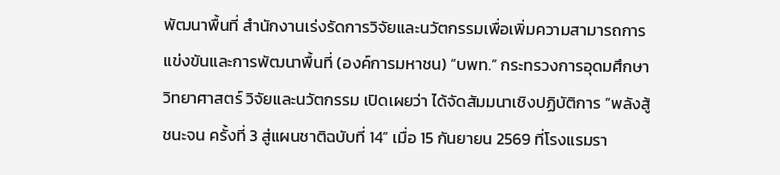พัฒนาพื้นที่ สำนักงานเร่งรัดการวิจัยและนวัตกรรมเพื่อเพิ่มความสามารถการแข่งขันและการพัฒนาพื้นที่ (องค์การมหาชน) “บพท.” กระทรวงการอุดมศึกษา วิทยาศาสตร์ วิจัยและนวัตกรรม เปิดเผยว่า ได้จัดสัมมนาเชิงปฏิบัติการ ”พลังสู้ชนะจน ครั้งที่ 3 สู่แผนชาติฉบับที่ 14” เมื่อ 15 กันยายน 2569 ที่โรงแรมรา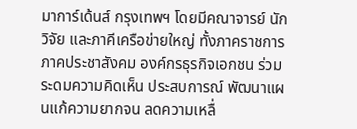มาการ์เด้นส์ กรุงเทพฯ โดยมีคณาจารย์ นักวิจัย และภาคีเครือข่ายใหญ่ ทั้งภาคราชการ ภาคประชาสังคม องค์กรธุรกิจเอกชน ร่วมระดมความคิดเห็น ประสบการณ์ พัฒนาแผนแก้ความยากจน ลดความเหลื่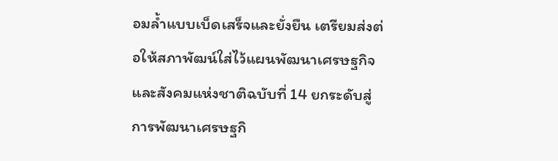อมล้ำแบบเบ็ดเสร็จและยั่งยืน เตรียมส่งต่อให้สภาพัฒน์ใส่ไว้แผนพัฒนาเศรษฐกิจและสังคมแห่งชาติฉบับที่ 14 ยกระดับสู่การพัฒนาเศรษฐกิ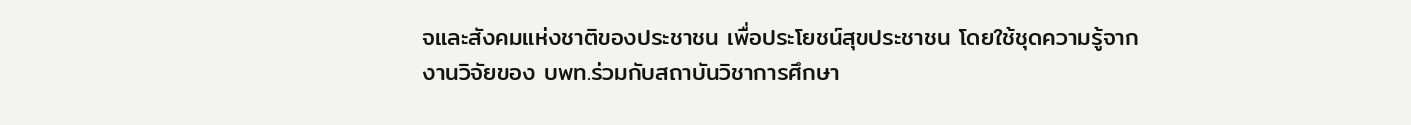จและสังคมแห่งชาติของประชาชน เพื่อประโยชน์สุขประชาชน โดยใช้ชุดความรู้จากงานวิจัยของ บพท.ร่วมกับสถาบันวิชาการศึกษา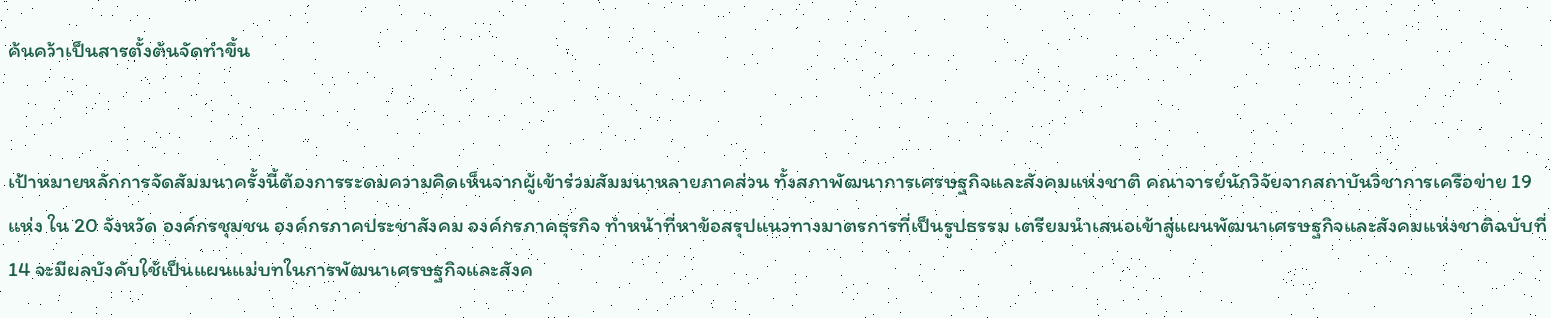ค้นคว้าเป็นสารตั้งต้นจัดทำขึ้น


เป้าหมายหลักการจัดสัมมนาครั้งนี้ต้องการระดมความคิดเห็นจากผู้เข้าร่วมสัมมนาหลายภาคส่วน ทั้งสภาพัฒนาการเศรษฐกิจและสังคมแห่งชาติ คณาจารย์นักวิจัยจากสถาบันวิชาการเครือข่าย 19 แห่ง ใน 20 จังหวัด องค์กรชุมชน องค์กรภาคประชาสังคม องค์กรภาคธุรกิจ ทำหน้าที่หาข้อสรุปแนวทางมาตรการที่เป็นรูปธรรม เตรียมนำเสนอเข้าสู่แผนพัฒนาเศรษฐกิจและสังคมแห่งชาติฉบับที่ 14 จะมีผลบังคับใช้เป็นแผนแม่บทในการพัฒนาเศรษฐกิจและสังค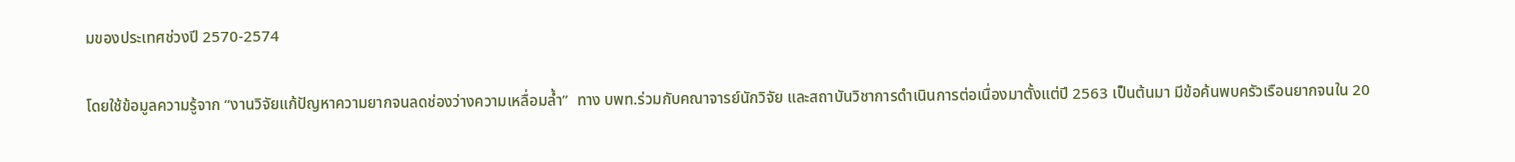มของประเทศช่วงปี 2570-2574

โดยใช้ข้อมูลความรู้จาก “งานวิจัยแก้ปัญหาความยากจนลดช่องว่างความเหลื่อมล้ำ”  ทาง บพท.ร่วมกับคณาจารย์นักวิจัย และสถาบันวิชาการดำเนินการต่อเนื่องมาตั้งแต่ปี 2563 เป็นต้นมา มีข้อค้นพบครัวเรือนยากจนใน 20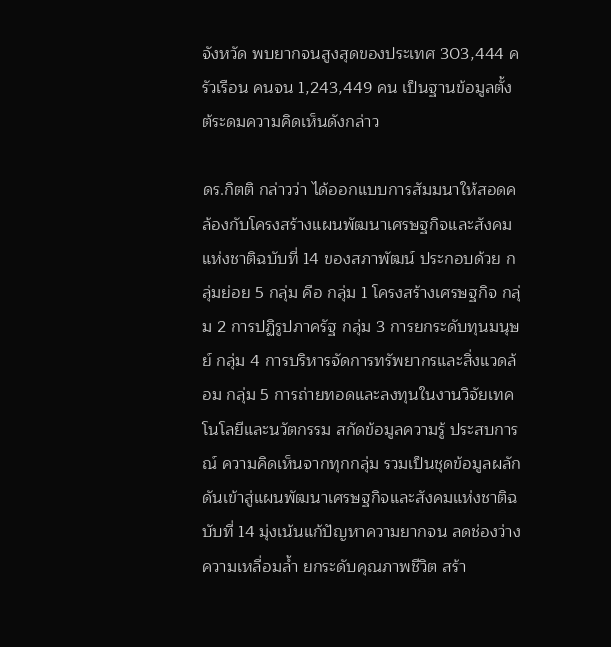จังหวัด พบยากจนสูงสุดของประเทศ 303,444 ครัวเรือน คนจน 1,243,449 คน เป็นฐานข้อมูลตั้งต้ระดมความคิดเห็นดังกล่าว

ดร.กิตติ กล่าวว่า ได้ออกแบบการสัมมนาให้สอดคล้องกับโครงสร้างแผนพัฒนาเศรษฐกิจและสังคมแห่งชาติฉบับที่ 14 ของสภาพัฒน์ ประกอบด้วย กลุ่มย่อย 5 กลุ่ม คือ กลุ่ม 1 โครงสร้างเศรษฐกิจ กลุ่ม 2 การปฏิรูปภาครัฐ กลุ่ม 3 การยกระดับทุนมนุษย์ กลุ่ม 4 การบริหารจัดการทรัพยากรและสิ่งแวดล้อม กลุ่ม 5 การถ่ายทอดและลงทุนในงานวิจัยเทคโนโลยีและนวัตกรรม สกัดข้อมูลความรู้ ประสบการณ์ ความคิดเห็นจากทุกกลุ่ม รวมเป็นชุดข้อมูลผลักดันเข้าสู่แผนพัฒนาเศรษฐกิจและสังคมแห่งชาติฉบับที่ 14 มุ่งเน้นแก้ปัญหาความยากจน ลดช่องว่างความเหลื่อมล้ำ ยกระดับคุณภาพชีวิต สร้า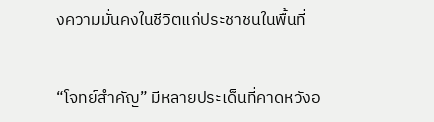งความมั่นคงในชีวิตแก่ประชาชนในพื้นที่


“โจทย์สำคัญ” มีหลายประเด็นที่คาดหวังอ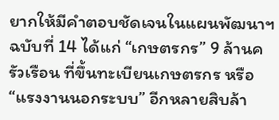ยากให้มีคำตอบชัดเจนในแผนพัฒนาฯ ฉบับที่ 14 ได้แก่ “เกษตรกร” 9 ล้านครัวเรือน ที่ขึ้นทะเบียนเกษตรกร หรือ “แรงงานนอกระบบ” อีกหลายสิบล้า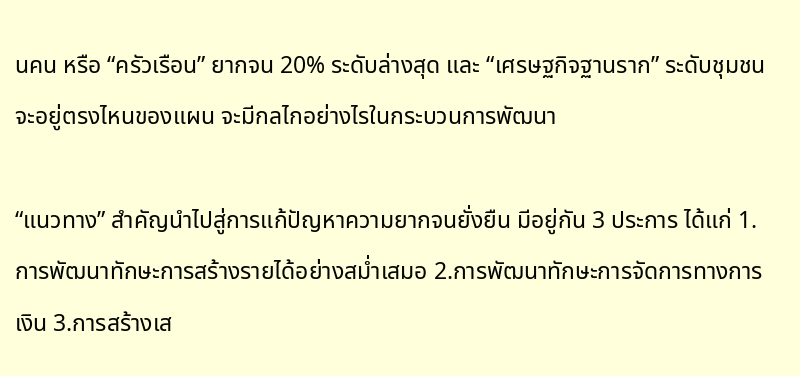นคน หรือ “ครัวเรือน” ยากจน 20% ระดับล่างสุด และ “เศรษฐกิจฐานราก” ระดับชุมชน จะอยู่ตรงไหนของแผน จะมีกลไกอย่างไรในกระบวนการพัฒนา

“แนวทาง” สำคัญนำไปสู่การแก้ปัญหาความยากจนยั่งยืน มีอยู่กัน 3 ประการ ได้แก่ 1.การพัฒนาทักษะการสร้างรายได้อย่างสม่ำเสมอ 2.การพัฒนาทักษะการจัดการทางการเงิน 3.การสร้างเส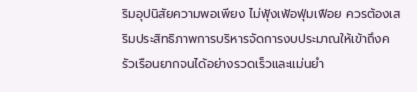ริมอุปนิสัยความพอเพียง ไม่ฟุ้งเฟ้อฟุ่มเฟือย ควรต้องเสริมประสิทธิภาพการบริหารจัดการงบประมาณให้เข้าถึงครัวเรือนยากจนได้อย่างรวดเร็วและแม่นยำ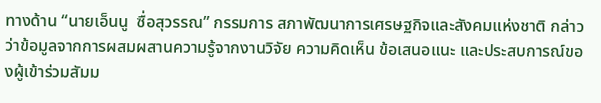ทางด้าน “นายเอ็นนู  ซื่อสุวรรณ” กรรมการ สภาพัฒนาการเศรษฐกิจและสังคมแห่งชาติ กล่าวว่าข้อมูลจากการผสมผสานความรู้จากงานวิจัย ความคิดเห็น ข้อเสนอแนะ และประสบการณ์ของผู้เข้าร่วมสัมม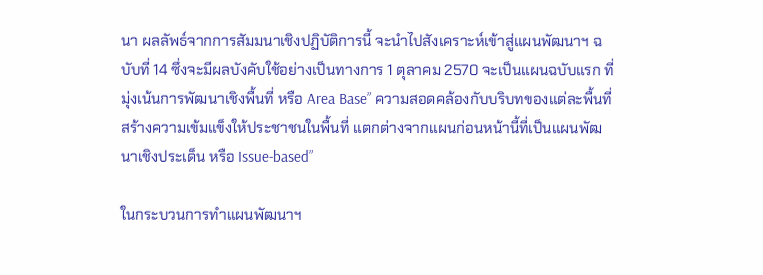นา ผลลัพธ์จากการสัมมนาเชิงปฏิบัติการนี้ จะนำไปสังเคราะห์เข้าสู่แผนพัฒนาฯ ฉบับที่ 14 ซึ่งจะมีผลบังคับใช้อย่างเป็นทางการ 1 ตุลาคม 2570 จะเป็นแผนฉบับแรก ที่มุ่งเน้นการพัฒนาเชิงพื้นที่ หรือ Area Base” ความสอดคล้องกับบริบทของแต่ละพื้นที่ สร้างความเข้มแข็งให้ประชาชนในพื้นที่ แตกต่างจากแผนก่อนหน้านี้ที่เป็นแผนพัฒนาเชิงประเด็น หรือ Issue-based”

ในกระบวนการทำแผนพัฒนาฯ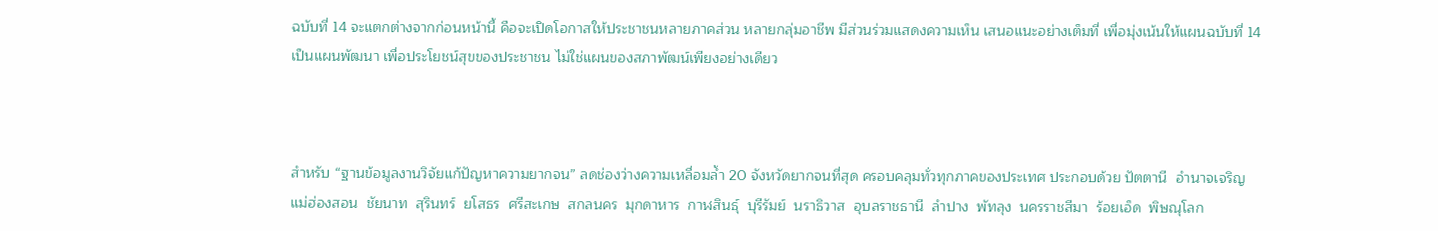ฉบับที่ 14 จะแตกต่างจากก่อนหน้านี้ คือจะเปิดโอกาสให้ประชาชนหลายภาคส่วน หลายกลุ่มอาชีพ มีส่วนร่วมแสดงความเห็น เสนอแนะอย่างเต็มที่ เพื่อมุ่งเน้นให้แผนฉบับที่ 14 เป็นแผนพัฒนา เพื่อประโยชน์สุขของประชาชน ไม่ใช่แผนของสภาพัฒน์เพียงอย่างเดียว



สำหรับ “ฐานข้อมูลงานวิจัยแก้ปัญหาความยากจน” ลดช่องว่างความเหลื่อมล้ำ 20 จังหวัดยากจนที่สุด ครอบคลุมทั่วทุกภาคของประเทศ ประกอบด้วย ปัตตานี  อำนาจเจริญ  แม่ฮ่องสอน  ชัยนาท  สุรินทร์  ยโสธร  ศรีสะเกษ  สกลนคร  มุกดาหาร  กาฬสินธุ์  บุรีรัมย์  นราธิวาส  อุบลราชธานี  ลำปาง  พัทลุง  นครราชสีมา  ร้อยเอ็ด  พิษณุโลก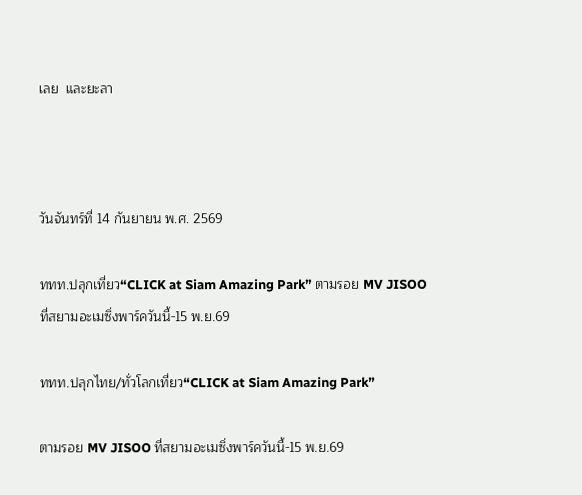เลย  และยะลา



วันจันทร์ที่ 14 กันยายน พ.ศ. 2569

ททท.ปลุกเที่ยว“CLICK at Siam Amazing Park” ตามรอย MV JISOO ที่สยามอะเมซิ่งพาร์ควันนี้-15 พ.ย.69

ททท.ปลุกไทย/ทั่วโลกเที่ยว“CLICK at Siam Amazing Park”

ตามรอย MV JISOO ที่สยามอะเมซิ่งพาร์ควันนี้-15 พ.ย.69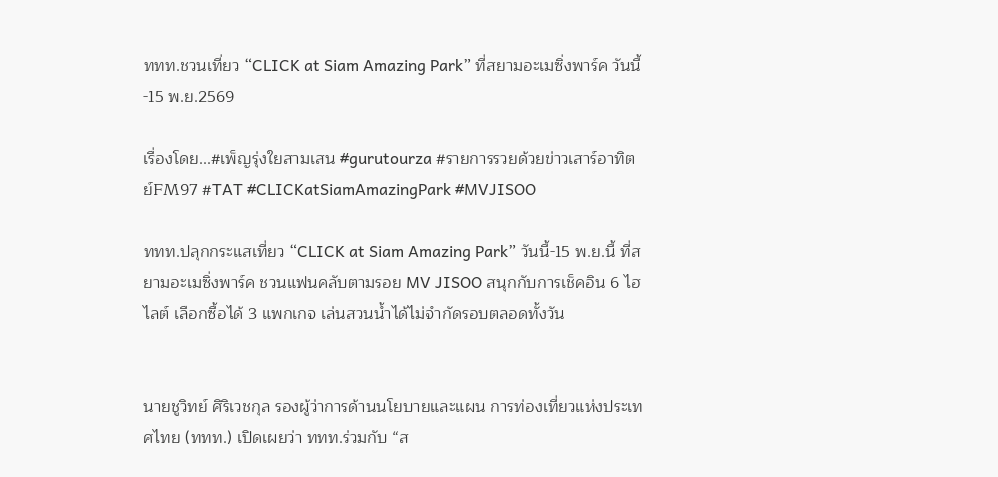ททท.ชวนเที่ยว “CLICK at Siam Amazing Park” ที่สยามอะเมซิ่งพาร์ค วันนี้-15 พ.ย.2569

เรื่องโดย...#เพ็ญรุ่งใยสามเสน #gurutourza #รายการรวยด้วยข่าวเสาร์อาทิตย์FM97 #TAT #CLICKatSiamAmazingPark #MVJISOO

ททท.ปลุกกระแสเที่ยว “CLICK at Siam Amazing Park” วันนี้-15 พ.ย.นี้ ที่สยามอะเมซิ่งพาร์ค ชวนแฟนคลับตามรอย MV JISOO สนุกกับการเช็คอิน 6 ไฮไลต์ เลือกซื้อได้ 3 แพกเกจ เล่นสวนน้ำได้ไม่จำกัดรอบตลอดทั้งวัน


นายชูวิทย์ ศิริเวชกุล รองผู้ว่าการด้านนโยบายและแผน การท่องเที่ยวแห่งประเทศไทย (ททท.) เปิดเผยว่า ททท.ร่วมกับ “ส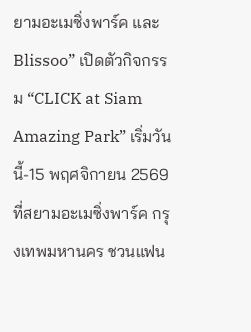ยามอะเมซิ่งพาร์ค และ Blissoo” เปิดตัวกิจกรรม “CLICK at Siam Amazing Park” เริ่มวันนี้-15 พฤศจิกายน 2569 ที่สยามอะเมซิ่งพาร์ค กรุงเทพมหานคร ชวนแฟน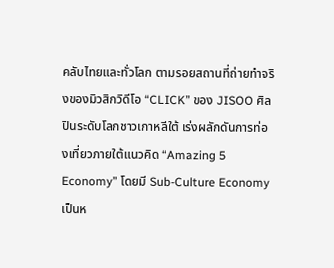คลับไทยและทั่วโลก ตามรอยสถานที่ถ่ายทำจริงของมิวสิกวิดีโอ “CLICK” ของ JISOO ศิลปินระดับโลกชาวเกาหลีใต้ เร่งผลักดันการท่องเที่ยวภายใต้แนวคิด “Amazing 5 Economy” โดยมี Sub-Culture Economy เป็นห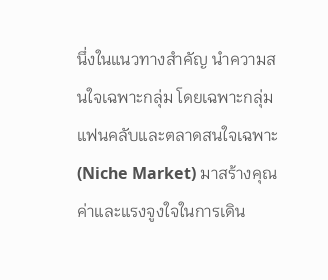นึ่งในแนวทางสำคัญ นำความสนใจเฉพาะกลุ่ม โดยเฉพาะกลุ่มแฟนคลับและตลาดสนใจเฉพาะ (Niche Market) มาสร้างคุณค่าและแรงจูงใจในการเดิน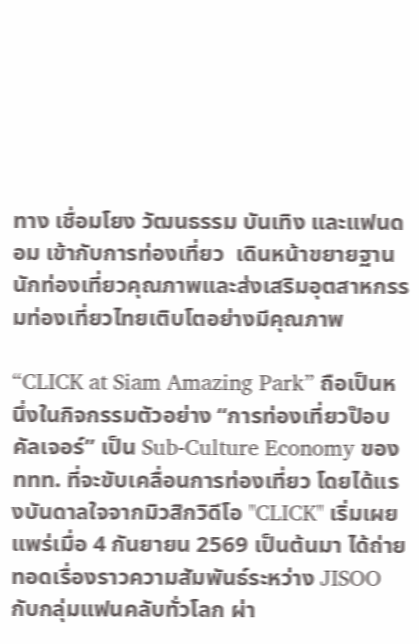ทาง เชื่อมโยง วัฒนธรรม บันเทิง และแฟนดอม เข้ากับการท่องเที่ยว  เดินหน้าขยายฐานนักท่องเที่ยวคุณภาพและส่งเสริมอุตสาหกรรมท่องเที่ยวไทยเติบโตอย่างมีคุณภาพ

“CLICK at Siam Amazing Park” ถือเป็นหนึ่งในกิจกรรมตัวอย่าง “การท่องเที่ยวป๊อบ คัลเจอร์” เป็น Sub-Culture Economy ของ ททท. ที่จะขับเคลื่อนการท่องเที่ยว โดยได้แรงบันดาลใจจากมิวสิกวิดีโอ "CLICK" เริ่มเผยแพร่เมื่อ 4 กันยายน 2569 เป็นต้นมา ได้ถ่ายทอดเรื่องราวความสัมพันธ์ระหว่าง JISOO กับกลุ่มแฟนคลับทั่วโลก ผ่า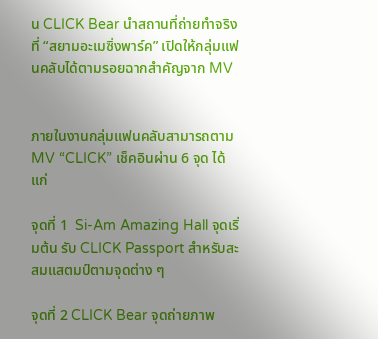น CLICK Bear นำสถานที่ถ่ายทำจริง ที่ “สยามอะเมซิ่งพาร์ค” เปิดให้กลุ่มแฟนคลับได้ตามรอยฉากสำคัญจาก MV


ภายในงานกลุ่มแฟนคลับสามารถตาม  MV “CLICK” เช็คอินผ่าน 6 จุด ได้แก่

จุดที่ 1  Si-Am Amazing Hall จุดเริ่มต้น รับ CLICK Passport สำหรับสะสมแสตมป์ตามจุดต่าง ๆ

จุดที่ 2 CLICK Bear จุดถ่ายภาพ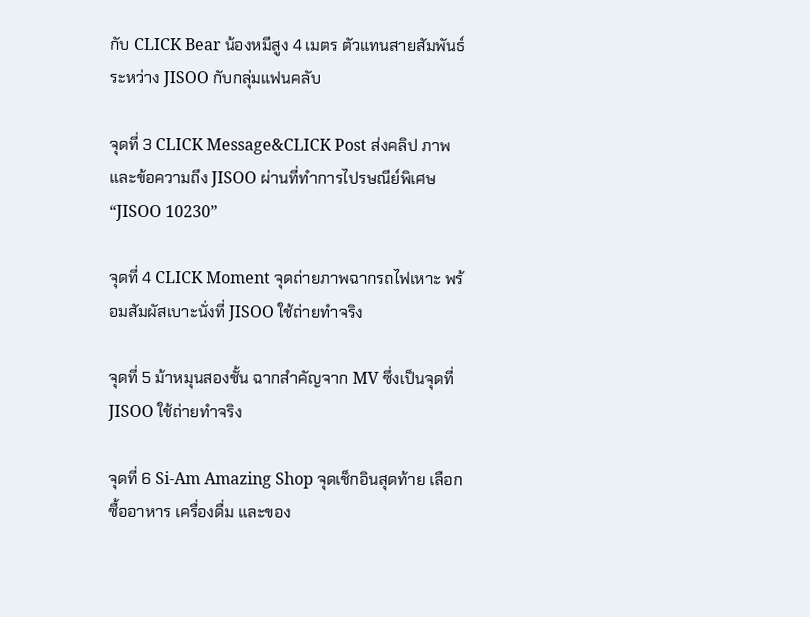กับ CLICK Bear น้องหมีสูง 4 เมตร ตัวแทนสายสัมพันธ์ระหว่าง JISOO กับกลุ่มแฟนคลับ

จุดที่ 3 CLICK Message&CLICK Post ส่งคลิป ภาพ และข้อความถึง JISOO ผ่านที่ทำการไปรษณีย์พิเศษ “JISOO 10230”

จุดที่ 4 CLICK Moment จุดถ่ายภาพฉากรถไฟเหาะ พร้อมสัมผัสเบาะนั่งที่ JISOO ใช้ถ่ายทำจริง

จุดที่ 5 ม้าหมุนสองชั้น ฉากสำคัญจาก MV ซึ่งเป็นจุดที่ JISOO ใช้ถ่ายทำจริง

จุดที่ 6 Si-Am Amazing Shop จุดเช็กอินสุดท้าย เลือกซื้ออาหาร เครื่องดื่ม และของ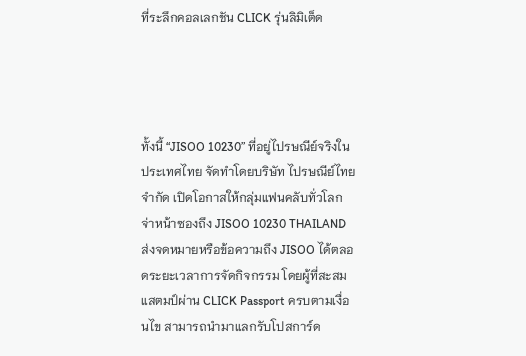ที่ระลึกคอลเลกชัน CLICK รุ่นลิมิเต็ด




ทั้งนี้ “JISOO 10230” ที่อยู่ไปรษณีย์จริงในประเทศไทย จัดทำโดยบริษัท ไปรษณีย์ไทย จำกัด เปิดโอกาสให้กลุ่มแฟนคลับทั่วโลกจ่าหน้าซองถึง JISOO 10230 THAILAND ส่งจดหมายหรือข้อความถึง JISOO ได้ตลอดระยะเวลาการจัดกิจกรรม โดยผู้ที่สะสมแสตมป์ผ่าน CLICK Passport ครบตามเงื่อนไข สามารถนำมาแลกรับโปสการ์ด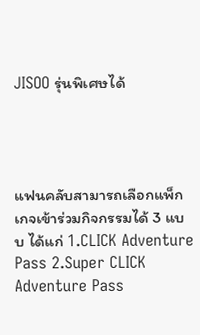JISOO รุ่นพิเศษได้




แฟนคลับสามารถเลือกแพ็กเกจเข้าร่วมกิจกรรมได้ 3 แบบ ได้แก่ 1.CLICK Adventure Pass 2.Super CLICK Adventure Pass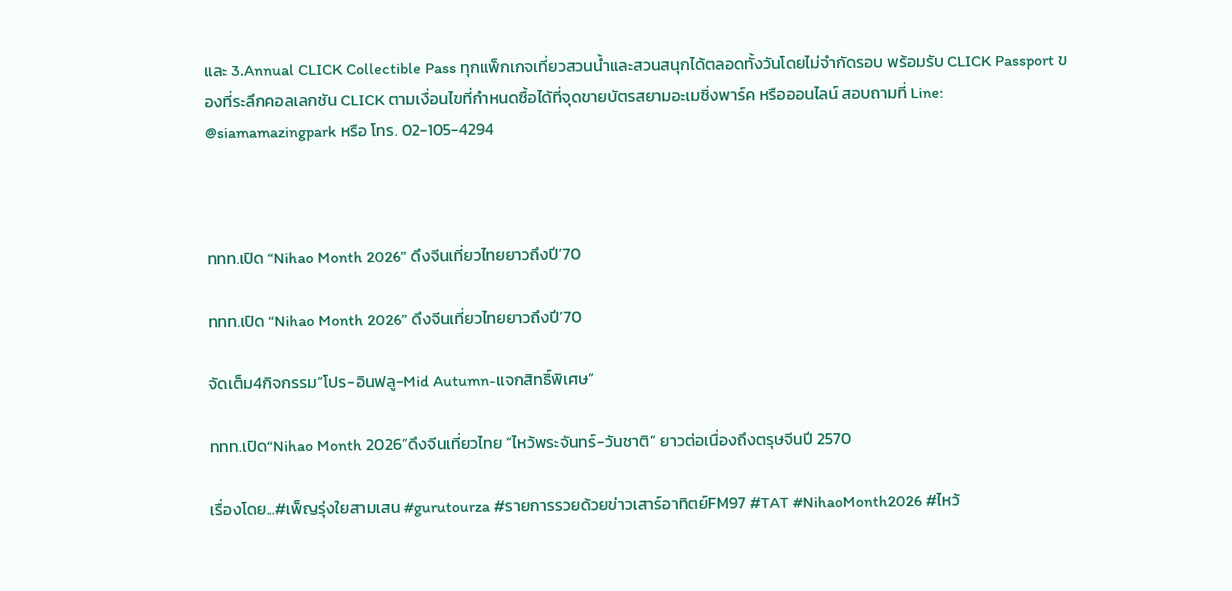และ 3.Annual CLICK Collectible Pass ทุกแพ็กเกจเที่ยวสวนน้ำและสวนสนุกได้ตลอดทั้งวันโดยไม่จำกัดรอบ พร้อมรับ CLICK Passport ของที่ระลึกคอลเลกชัน CLICK ตามเงื่อนไขที่กำหนดซื้อได้ที่จุดขายบัตรสยามอะเมซิ่งพาร์ค หรือออนไลน์ สอบถามที่ Line: @siamamazingpark หรือ โทร. 02-105-4294



ททท.เปิด “Nihao Month 2026” ดึงจีนเที่ยวไทยยาวถึงปี’70

ททท.เปิด “Nihao Month 2026” ดึงจีนเที่ยวไทยยาวถึงปี’70

จัดเต็ม4กิจกรรม“โปร-อินฟลู-Mid Autumn-แจกสิทธิ์พิเศษ”

ททท.เปิด“Nihao Month 2026”ดึงจีนเที่ยวไทย “ไหว้พระจันทร์-วันชาติ” ยาวต่อเนื่องถึงตรุษจีนปี 2570

เรื่องโดย...#เพ็ญรุ่งใยสามเสน #gurutourza #รายการรวยด้วยข่าวเสาร์อาทิตย์FM97 #TAT #NihaoMonth2026 #ไหว้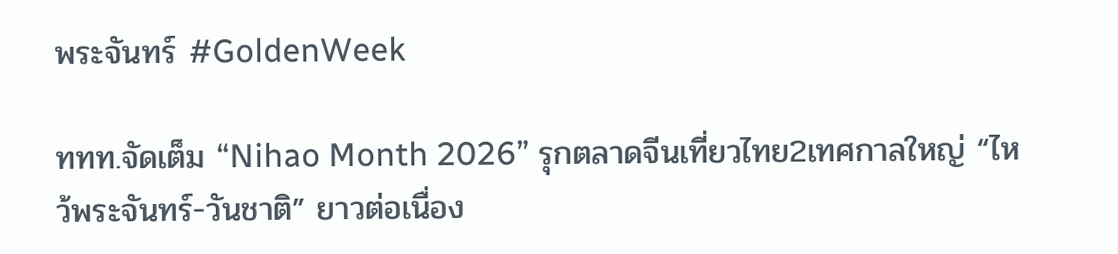พระจันทร์ #GoldenWeek

ททท.จัดเต็ม “Nihao Month 2026” รุกตลาดจีนเที่ยวไทย2เทศกาลใหญ่ “ไหว้พระจันทร์-วันชาติ” ยาวต่อเนื่อง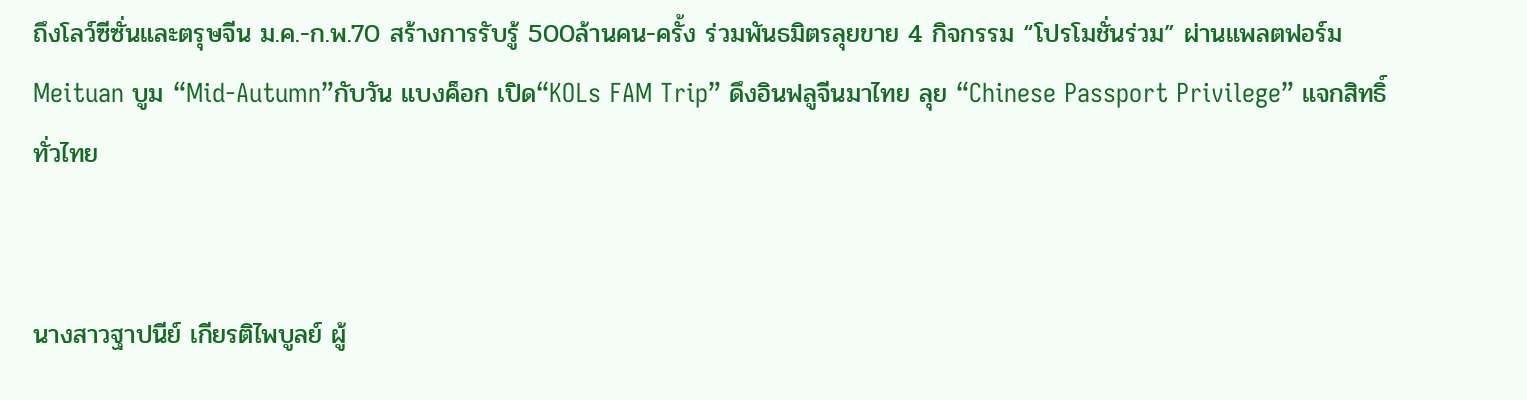ถึงโลว์ซีซั่นและตรุษจีน ม.ค.-ก.พ.70 สร้างการรับรู้ 500ล้านคน-ครั้ง ร่วมพันธมิตรลุยขาย 4 กิจกรรม “โปรโมชั่นร่วม” ผ่านแพลตฟอร์ม Meituan บูม “Mid-Autumn”กับวัน แบงค็อก เปิด“KOLs FAM Trip” ดึงอินฟลูจีนมาไทย ลุย “Chinese Passport Privilege” แจกสิทธิ์ทั่วไทย


นางสาวฐาปนีย์ เกียรติไพบูลย์ ผู้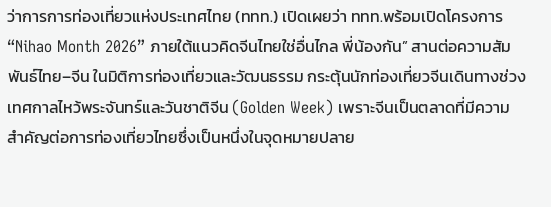ว่าการการท่องเที่ยวแห่งประเทศไทย (ททท.) เปิดเผยว่า ททท.พร้อมเปิดโครงการ “Nihao Month 2026” ภายใต้แนวคิดจีนไทยใช่อื่นไกล พี่น้องกัน” สานต่อความสัมพันธ์ไทย–จีน ในมิติการท่องเที่ยวและวัฒนธรรม กระตุ้นนักท่องเที่ยวจีนเดินทางช่วงเทศกาลไหว้พระจันทร์และวันชาติจีน (Golden Week) เพราะจีนเป็นตลาดที่มีความสำคัญต่อการท่องเที่ยวไทยซึ่งเป็นหนึ่งในจุดหมายปลาย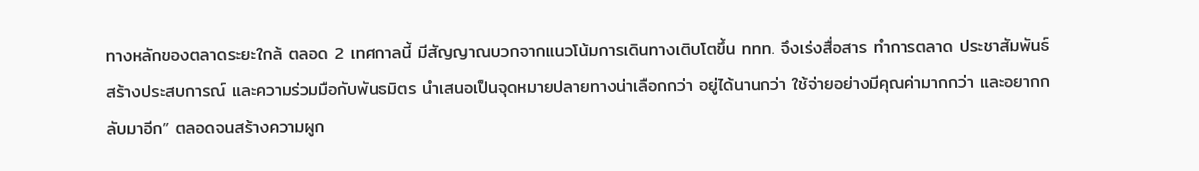ทางหลักของตลาดระยะใกล้ ตลอด 2 เทศกาลนี้ มีสัญญาณบวกจากแนวโน้มการเดินทางเติบโตขึ้น ททท. จึงเร่งสื่อสาร ทำการตลาด ประชาสัมพันธ์ สร้างประสบการณ์ และความร่วมมือกับพันธมิตร นำเสนอเป็นจุดหมายปลายทางน่าเลือกกว่า อยู่ได้นานกว่า ใช้จ่ายอย่างมีคุณค่ามากกว่า และอยากกลับมาอีก” ตลอดจนสร้างความผูก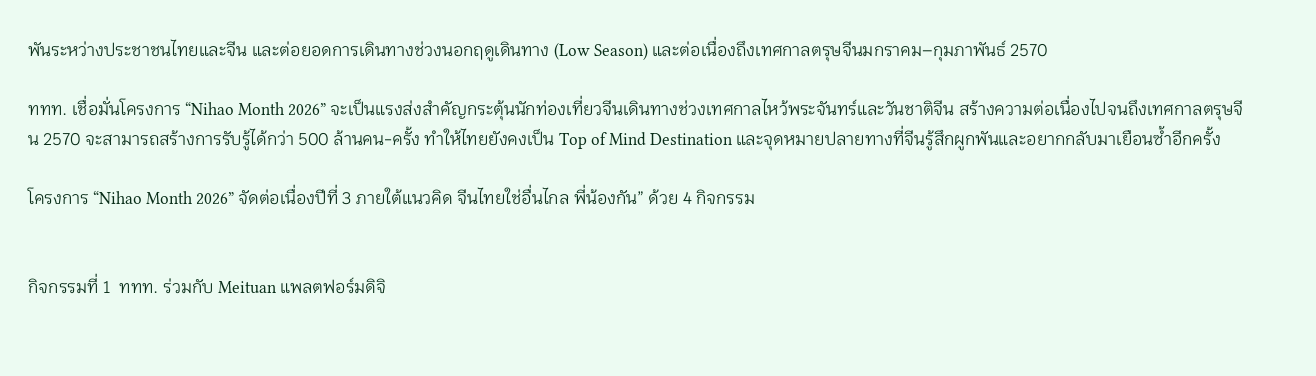พันระหว่างประชาชนไทยและจีน และต่อยอดการเดินทางช่วงนอกฤดูเดินทาง (Low Season) และต่อเนื่องถึงเทศกาลตรุษจีนมกราคม–กุมภาพันธ์ 2570

ททท. เชื่อมั่นโครงการ “Nihao Month 2026” จะเป็นแรงส่งสำคัญกระตุ้นนักท่องเที่ยวจีนเดินทางช่วงเทศกาลไหว้พระจันทร์และวันชาติจีน สร้างความต่อเนื่องไปจนถึงเทศกาลตรุษจีน 2570 จะสามารถสร้างการรับรู้ได้กว่า 500 ล้านคน-ครั้ง ทำให้ไทยยังคงเป็น Top of Mind Destination และจุดหมายปลายทางที่จีนรู้สึกผูกพันและอยากกลับมาเยือนซ้ำอีกครั้ง

โครงการ “Nihao Month 2026” จัดต่อเนื่องปีที่ 3 ภายใต้แนวคิด จีนไทยใช่อื่นไกล พี่น้องกัน” ด้วย 4 กิจกรรม


กิจกรรมที่ 1  ททท. ร่วมกับ Meituan แพลตฟอร์มดิจิ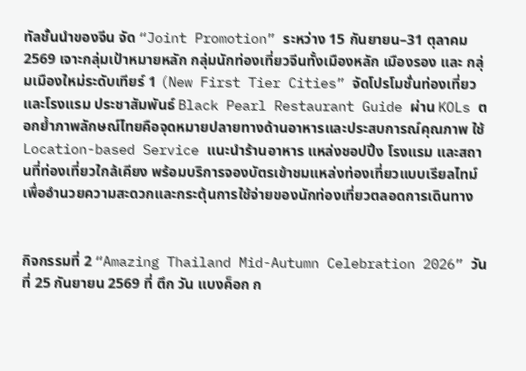ทัลชั้นนำของจีน จัด “Joint Promotion” ระหว่าง 15 กันยายน–31 ตุลาคม 2569 เจาะกลุ่มเป้าหมายหลัก กลุ่มนักท่องเที่ยวจีนทั้งเมืองหลัก เมืองรอง และ กลุ่มเมืองใหม่ระดับเทียร์ 1 (New First Tier Cities” จัดโปรโมชั่นท่องเที่ยวและโรงแรม ประชาสัมพันธ์ Black Pearl Restaurant Guide ผ่าน KOLs ตอกย้ำภาพลักษณ์ไทยคือจุดหมายปลายทางด้านอาหารและประสบการณ์คุณภาพ ใช้ Location-based Service แนะนำร้านอาหาร แหล่งชอปปิ้ง โรงแรม และสถานที่ท่องเที่ยวใกล้เคียง พร้อมบริการจองบัตรเข้าชมแหล่งท่องเที่ยวแบบเรียลไทม์ เพื่ออำนวยความสะดวกและกระตุ้นการใช้จ่ายของนักท่องเที่ยวตลอดการเดินทาง


กิจกรรมที่ 2 “Amazing Thailand Mid-Autumn Celebration 2026” วันที่ 25 กันยายน 2569 ที่ ตึก วัน แบงค็อก ก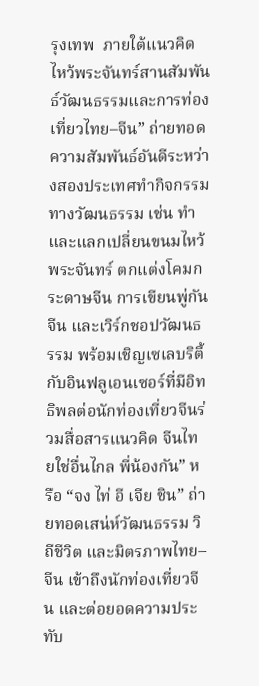รุงเทพ  ภายใต้แนวคิด ไหว้พระจันทร์สานสัมพันธ์วัฒนธรรมและการท่องเที่ยวไทย–จีน” ถ่ายทอดความสัมพันธ์อันดีระหว่างสองประเทศทำกิจกรรมทางวัฒนธรรม เช่น ทำและแลกเปลี่ยนขนมไหว้พระจันทร์ ตกแต่งโคมกระดาษจีน การเขียนพู่กันจีน และเวิร์กชอปวัฒนธรรม พร้อมเชิญเซเลบริตี้ กับอินฟลูเอนเซอร์ที่มีอิทธิพลต่อนักท่องเที่ยวจีนร่วมสื่อสารแนวคิด จีนไทยใช่อื่นไกล พี่น้องกัน” หรือ “จง ไท่ อี เจีย ชิน” ถ่ายทอดเสน่ห์วัฒนธรรม วิถีชีวิต และมิตรภาพไทย–จีน เข้าถึงนักท่องเที่ยวจีน และต่อยอดความประทับ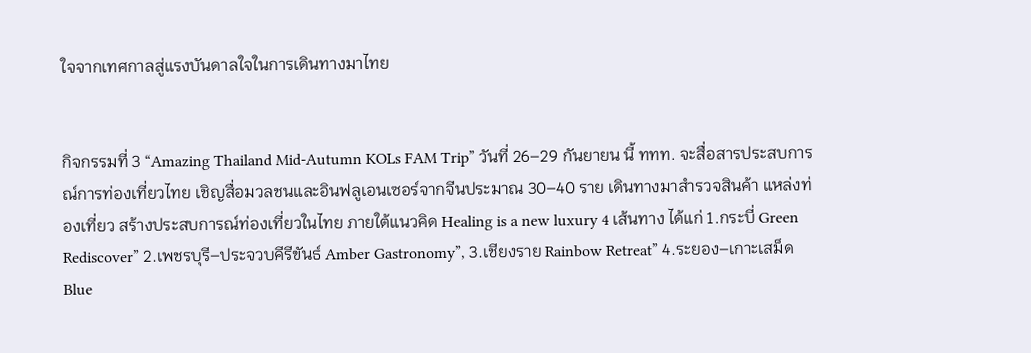ใจจากเทศกาลสู่แรงบันดาลใจในการเดินทางมาไทย


กิจกรรมที่ 3 “Amazing Thailand Mid-Autumn KOLs FAM Trip” วันที่ 26–29 กันยายน นี้ ททท. จะสื่อสารประสบการณ์การท่องเที่ยวไทย เชิญสื่อมวลชนและอินฟลูเอนเซอร์จากจีนประมาณ 30–40 ราย เดินทางมาสำรวจสินค้า แหล่งท่องเที่ยว สร้างประสบการณ์ท่องเที่ยวในไทย ภายใต้แนวคิด Healing is a new luxury 4 เส้นทาง ได้แก่ 1.กระบี่ Green Rediscover” 2.เพชรบุรี–ประจวบคีรีขันธ์ Amber Gastronomy”, 3.เชียงราย Rainbow Retreat” 4.ระยอง–เกาะเสม็ด Blue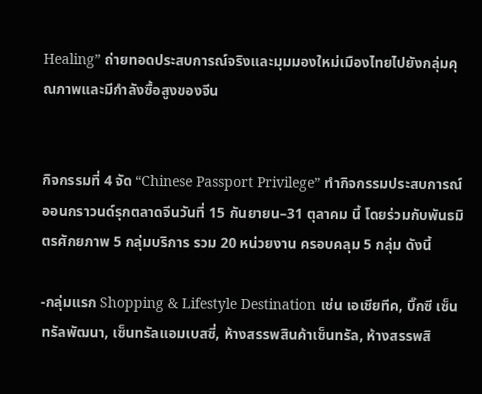Healing” ถ่ายทอดประสบการณ์จริงและมุมมองใหม่เมืองไทยไปยังกลุ่มคุณภาพและมีกำลังซื้อสูงของจีน


กิจกรรมที่ 4 จัด “Chinese Passport Privilege” ทำกิจกรรมประสบการณ์ออนกราวนด์รุกตลาดจีนวันที่ 15 กันยายน–31 ตุลาคม นี้ โดยร่วมกับพันธมิตรศักยภาพ 5 กลุ่มบริการ รวม 20 หน่วยงาน ครอบคลุม 5 กลุ่ม ดังนี้

-กลุ่มแรก Shopping & Lifestyle Destination เช่น เอเชียทีค, บิ๊กซี เซ็นทรัลพัฒนา, เซ็นทรัลแอมเบสซี่, ห้างสรรพสินค้าเซ็นทรัล, ห้างสรรพสิ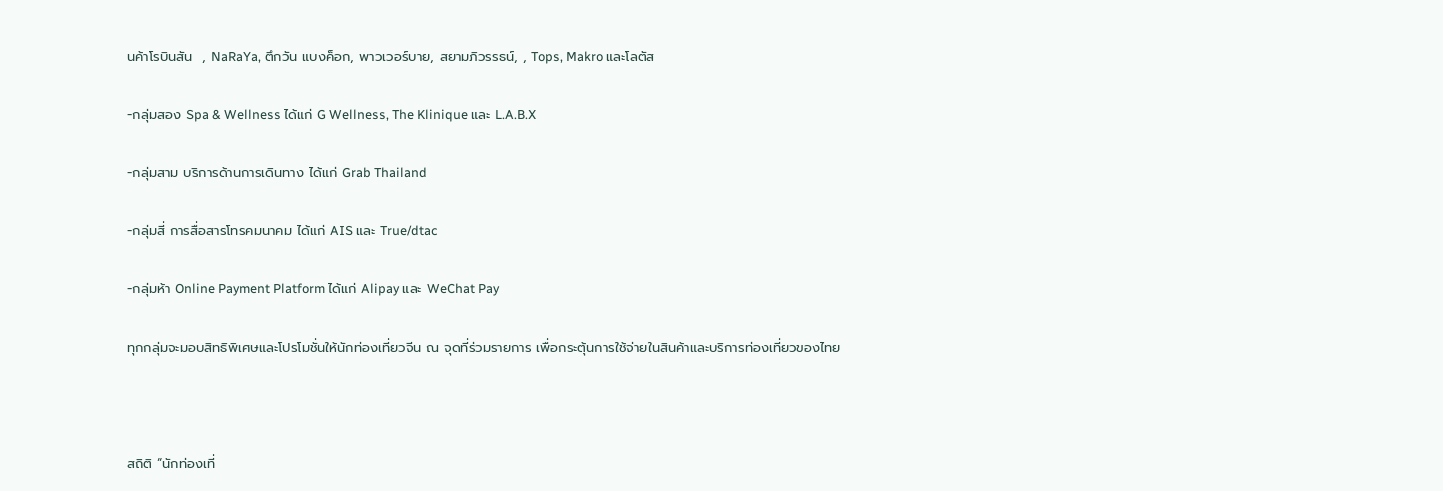นค้าโรบินสัน  , NaRaYa, ตึกวัน แบงค็อก, พาวเวอร์บาย, สยามภิวรรธน์, , Tops, Makro และโลตัส

-กลุ่มสอง Spa & Wellness ได้แก่ G Wellness, The Klinique และ L.A.B.X

-กลุ่มสาม บริการด้านการเดินทาง ได้แก่ Grab Thailand

-กลุ่มสี่ การสื่อสารโทรคมนาคม ได้แก่ AIS และ True/dtac

-กลุ่มห้า Online Payment Platform ได้แก่ Alipay และ WeChat Pay

ทุกกลุ่มจะมอบสิทธิพิเศษและโปรโมชั่นให้นักท่องเที่ยวจีน ณ จุดที่ร่วมรายการ เพื่อกระตุ้นการใช้จ่ายในสินค้าและบริการท่องเที่ยวของไทย



สถิติ “นักท่องเที่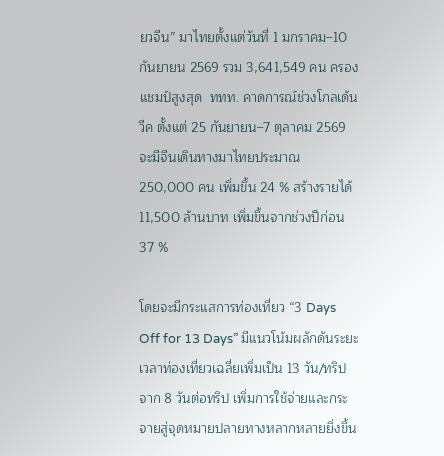ยวจีน” มาไทยตั้งแต่วันที่ 1 มกราคม–10 กันยายน 2569 รวม 3,641,549 คน ครองแชมป์สูงสุด  ททท. คาดการณ์ช่วงโกลเด้นวีค ตั้งแต่ 25 กันยายน–7 ตุลาคม 2569 จะมีจีนเดินทางมาไทยประมาณ 250,000 คน เพิ่มขึ้น 24 % สร้างรายได้ 11,500 ล้านบาท เพิ่มขึ้นจากช่วงปีก่อน 37 %

โดยจะมีกระแสการท่องเที่ยว “3 Days Off for 13 Days” มีแนวโน้มผลักดันระยะเวลาท่องเที่ยวเฉลี่ยเพิ่มเป็น 13 วัน/ทริปจาก 8 วันต่อทริป เพิ่มการใช้จ่ายและกระจายสู่จุดหมายปลายทางหลากหลายยิ่งขึ้น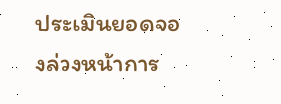ประเมินยอดจองล่วงหน้าการ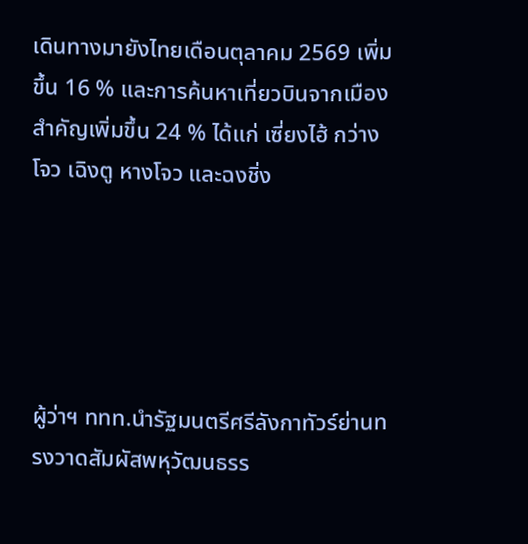เดินทางมายังไทยเดือนตุลาคม 2569 เพิ่มขึ้น 16 % และการค้นหาเที่ยวบินจากเมืองสำคัญเพิ่มขึ้น 24 % ได้แก่ เซี่ยงไฮ้ กว่างโจว เฉิงตู หางโจว และฉงชิ่ง





ผู้ว่าฯ ททท.นำรัฐมนตรีศรีลังกาทัวร์ย่านทรงวาดสัมผัสพหุวัฒนธรร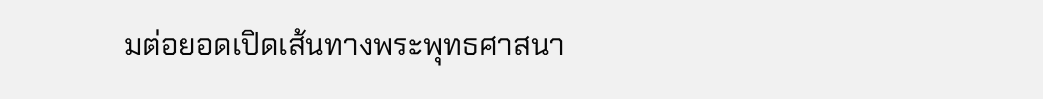มต่อยอดเปิดเส้นทางพระพุทธศาสนา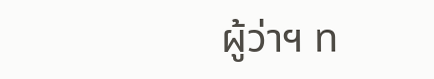ผู้ว่าฯ ท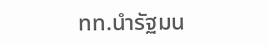ทท.นำรัฐมน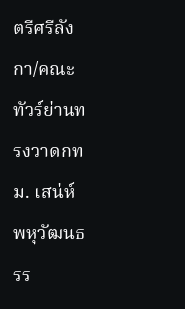ตรีศรีลังกา/คณะทัวร์ย่านทรงวาดกทม. เสน่ห์พหุวัฒนธรร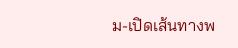ม-เปิดเส้นทางพ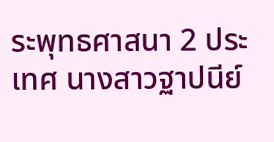ระพุทธศาสนา 2 ประเทศ นางสาวฐาปนีย์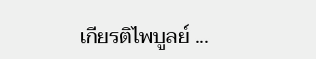เกียรติไพบูลย์ ...